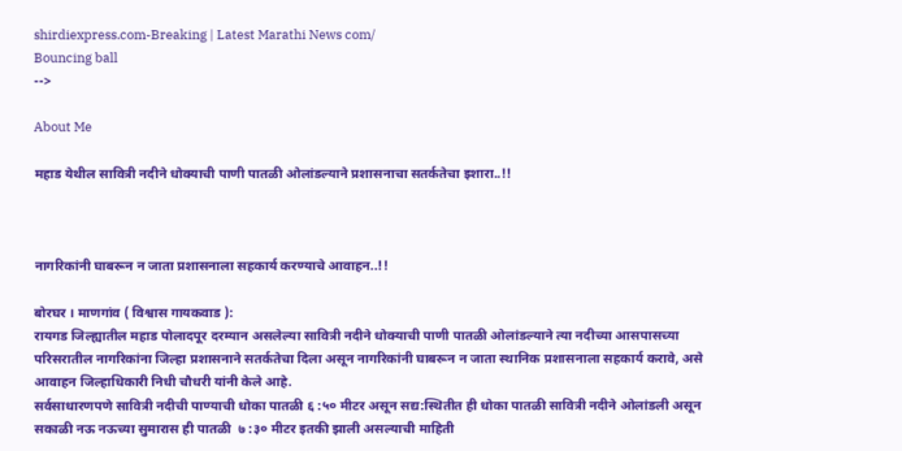shirdiexpress.com-Breaking | Latest Marathi News com/
Bouncing ball
-->

About Me

महाड येथील सावित्री नदीने धोक्याची पाणी पातळी ओलांडल्याने प्रशासनाचा सतर्कतेचा इशारा..!!



नागरिकांनी घाबरून न जाता प्रशासनाला सहकार्य करण्याचे आवाहन..!!

बोरघर । माणगांव ( विश्वास गायकवाड ):
रायगड जिल्ह्यातील महाड पोलादपूर दरम्यान असलेल्या सावित्री नदीने धोक्याची पाणी पातळी ओलांडल्याने त्या नदीच्या आसपासच्या परिसरातील नागरिकांना जिल्हा प्रशासनाने सतर्कतेचा दिला असून नागरिकांनी घाबरून न जाता स्थानिक प्रशासनाला सहकार्य करावे, असे आवाहन जिल्हाधिकारी निधी चौधरी यांनी केले आहे.
सर्वसाधारणपणे सावित्री नदीची पाण्याची धोका पातळी ६ :५० मीटर असून सद्य:स्थितीत ही धोका पातळी सावित्री नदीने ओलांडली असून सकाळी नऊ नऊच्या सुमारास ही पातळी  ७ :३० मीटर इतकी झाली असल्याची माहिती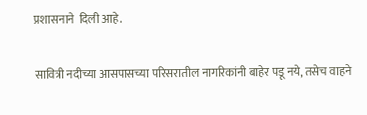प्रशासनाने  दिली आहे.

सावित्री नदीच्या आसपासच्या परिसरातील नागरिकांनी बाहेर पडू नये, तसेच वाहने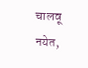चालवू नयेत,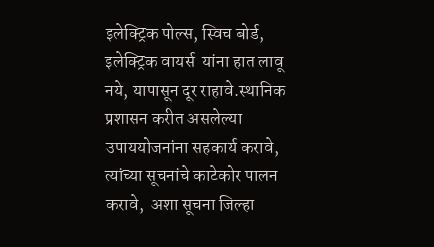इलेक्ट्रिक पोल्स, स्विच बोर्ड,  इलेक्ट्रिक वायर्स  यांना हात लावू नये, यापासून दूर राहावे.स्थानिक प्रशासन करीत असलेल्या उपाययोजनांना सहकार्य करावे, त्यांच्या सूचनांचे काटेकोर पालन करावे,  अशा सूचना जिल्हा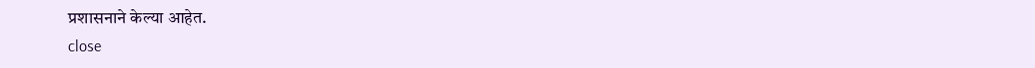प्रशासनाने केल्या आहेत.
close